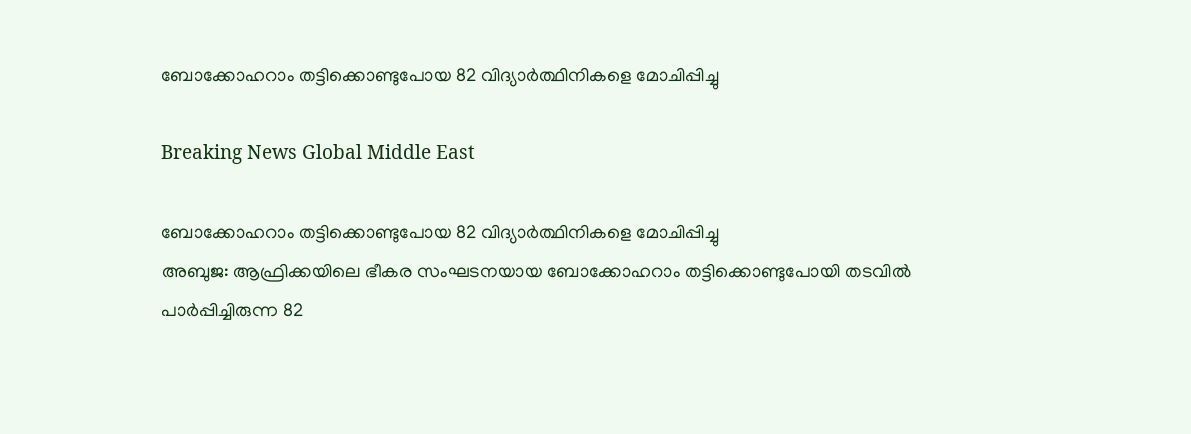ബോക്കോഹറാം തട്ടിക്കൊണ്ടുപോയ 82 വിദ്യാര്‍ത്ഥിനികളെ മോചിപ്പിച്ചു

Breaking News Global Middle East

ബോക്കോഹറാം തട്ടിക്കൊണ്ടുപോയ 82 വിദ്യാര്‍ത്ഥിനികളെ മോചിപ്പിച്ചു
അബുജ: ആഫ്രിക്കയിലെ ഭീകര സംഘടനയായ ബോക്കോഹറാം തട്ടിക്കൊണ്ടുപോയി തടവില്‍ പാര്‍പ്പിച്ചിരുന്ന 82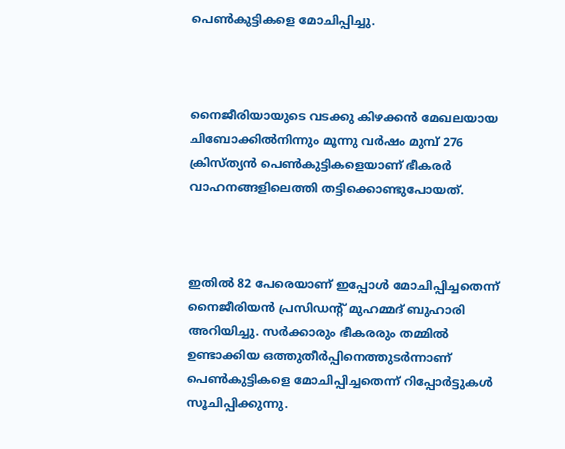പെണ്‍കുട്ടികളെ മോചിപ്പിച്ചു.



നൈജീരിയായുടെ വടക്കു കിഴക്കന്‍ മേഖലയായ ചിബോക്കില്‍നിന്നും മൂന്നു വര്‍ഷം മുമ്പ് 276 ക്രിസ്ത്യന്‍ പെണ്‍കുട്ടികളെയാണ് ഭീകരര്‍ വാഹനങ്ങളിലെത്തി തട്ടിക്കൊണ്ടുപോയത്.



ഇതില്‍ 82 പേരെയാണ് ഇപ്പോള്‍ മോചിപ്പിച്ചതെന്ന് നൈജീരിയന്‍ പ്രസിഡന്റ് മുഹമ്മദ് ബുഹാരി അറിയിച്ചു. സര്‍ക്കാരും ഭീകരരും തമ്മില്‍ ഉണ്ടാക്കിയ ഒത്തുതീര്‍പ്പിനെത്തുടര്‍ന്നാണ് പെണ്‍കുട്ടികളെ മോചിപ്പിച്ചതെന്ന് റിപ്പോര്‍ട്ടുകള്‍ സൂചിപ്പിക്കുന്നു.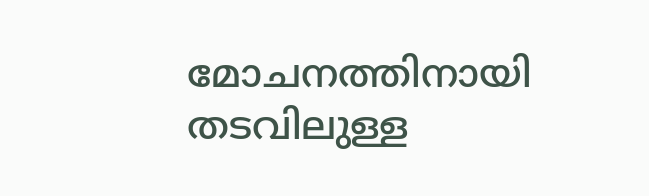മോചനത്തിനായി തടവിലുള്ള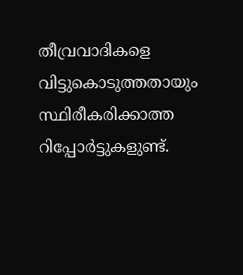തീവ്രവാദികളെ വിട്ടുകൊടുത്തതായും സ്ഥിരീകരിക്കാത്ത റിപ്പോര്‍ട്ടുകളുണ്ട്.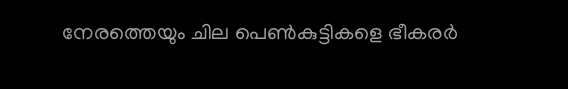നേരത്തെയും ചില പെണ്‍കുട്ടികളെ ഭീകരര്‍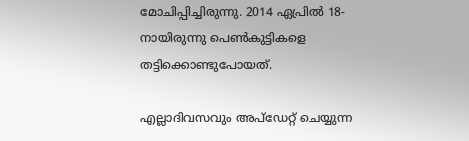മോചിപ്പിച്ചിരുന്നു. 2014 ഏപ്രില്‍ 18-നായിരുന്നു പെണ്‍കുട്ടികളെ തട്ടിക്കൊണ്ടുപോയത്.

എല്ലാദിവസവും അപ്ഡേറ്റ് ചെയ്യുന്ന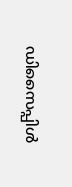ഡിസൈപ്പിൾ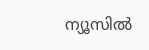ന്യൂസിൽ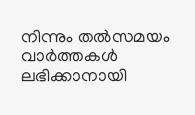നിന്നും തൽസമയം വാർത്തകൾ ലഭിക്കാനായി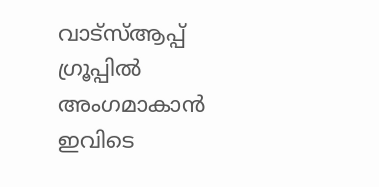വാട്സ്ആപ്പ് ഗ്രൂപ്പിൽ അംഗമാകാൻ ഇവിടെ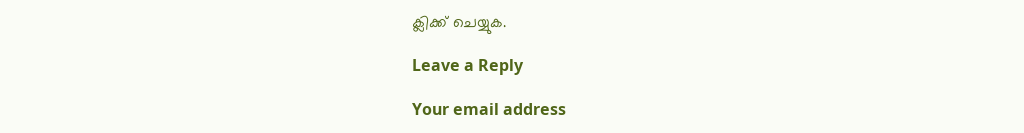ക്ലിക്ക് ചെയ്യുക.

Leave a Reply

Your email address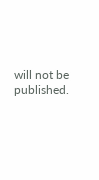will not be published.